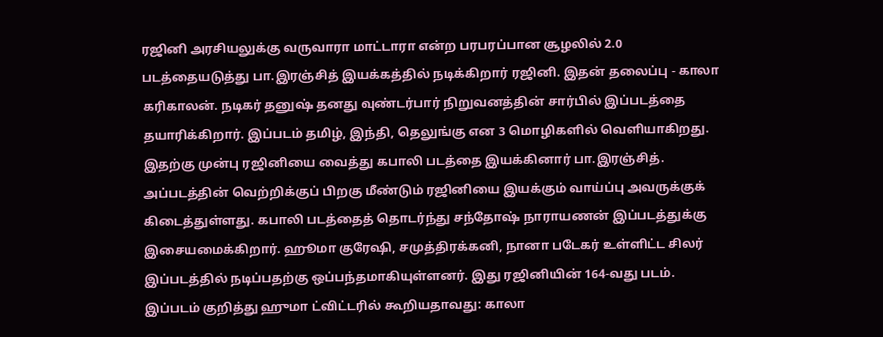ரஜினி அரசியலுக்கு வருவாரா மாட்டாரா என்ற பரபரப்பான சூழலில் 2.0 படத்தையடுத்து பா.இரஞ்சித் இயக்கத்தில் நடிக்கிறார் ரஜினி. இதன் தலைப்பு - காலா கரிகாலன். நடிகர் தனுஷ் தனது வுண்டர்பார் நிறுவனத்தின் சார்பில் இப்படத்தை தயாரிக்கிறார். இப்படம் தமிழ், இந்தி, தெலுங்கு என 3 மொழிகளில் வெளியாகிறது. இதற்கு முன்பு ரஜினியை வைத்து கபாலி படத்தை இயக்கினார் பா.இரஞ்சித். அப்படத்தின் வெற்றிக்குப் பிறகு மீண்டும் ரஜினியை இயக்கும் வாய்ப்பு அவருக்குக் கிடைத்துள்ளது. கபாலி படத்தைத் தொடர்ந்து சந்தோஷ் நாராயணன் இப்படத்துக்கு இசையமைக்கிறார். ஹூமா குரேஷி, சமுத்திரக்கனி, நானா படேகர் உள்ளிட்ட சிலர் இப்படத்தில் நடிப்பதற்கு ஒப்பந்தமாகியுள்ளனர். இது ரஜினியின் 164-வது படம்.
இப்படம் குறித்து ஹுமா ட்விட்டரில் கூறியதாவது: காலா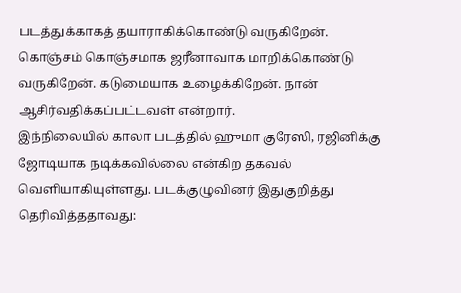படத்துக்காகத் தயாராகிக்கொண்டு வருகிறேன். கொஞ்சம் கொஞ்சமாக ஜரீனாவாக மாறிக்கொண்டு வருகிறேன். கடுமையாக உழைக்கிறேன். நான் ஆசிர்வதிக்கப்பட்டவள் என்றார்.
இந்நிலையில் காலா படத்தில் ஹுமா குரேஸி, ரஜினிக்கு ஜோடியாக நடிக்கவில்லை என்கிற தகவல் வெளியாகியுள்ளது. படக்குழுவினர் இதுகுறித்து தெரிவித்ததாவது: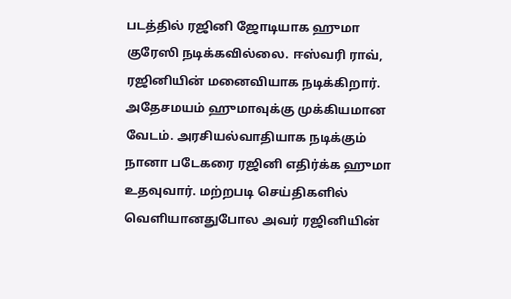படத்தில் ரஜினி ஜோடியாக ஹுமா குரேஸி நடிக்கவில்லை. ஈஸ்வரி ராவ், ரஜினியின் மனைவியாக நடிக்கிறார். அதேசமயம் ஹுமாவுக்கு முக்கியமான வேடம். அரசியல்வாதியாக நடிக்கும் நானா படேகரை ரஜினி எதிர்க்க ஹுமா உதவுவார். மற்றபடி செய்திகளில் வெளியானதுபோல அவர் ரஜினியின்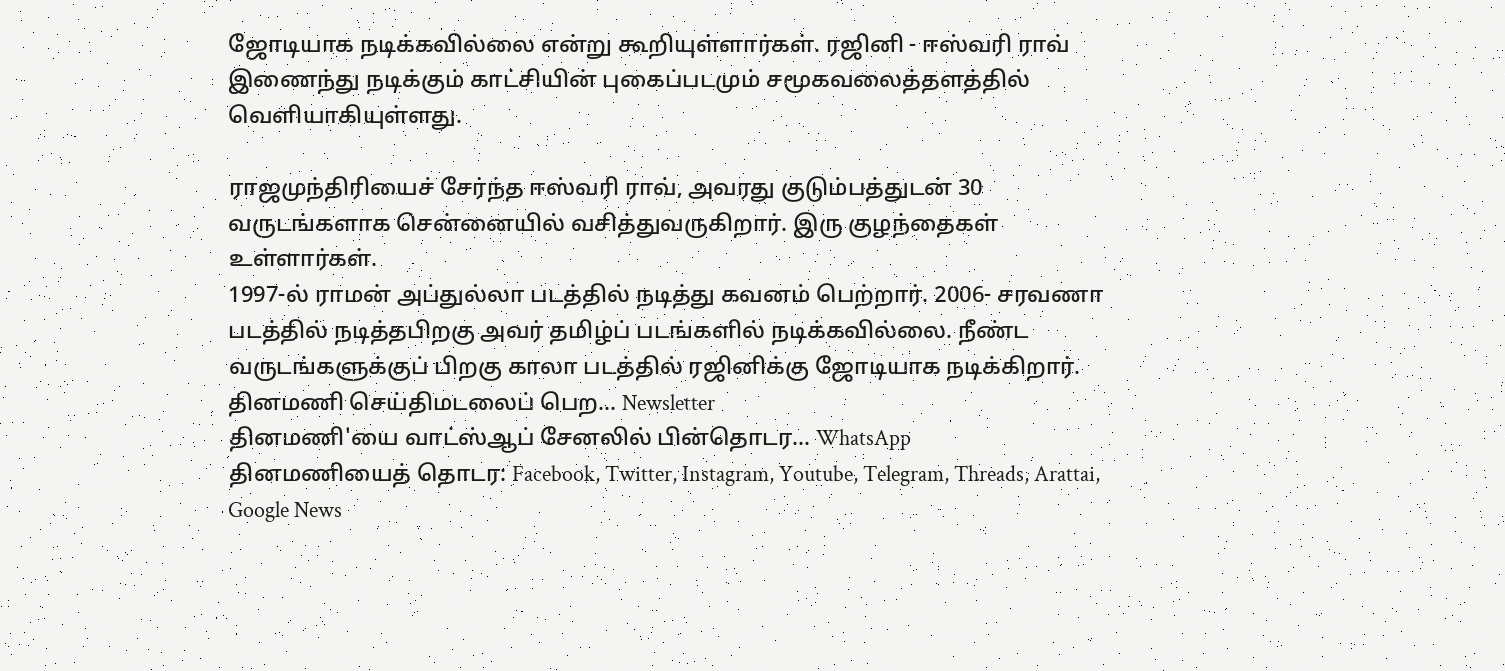ஜோடியாக நடிக்கவில்லை என்று கூறியுள்ளார்கள். ரஜினி - ஈஸ்வரி ராவ் இணைந்து நடிக்கும் காட்சியின் புகைப்படமும் சமூகவலைத்தளத்தில் வெளியாகியுள்ளது.

ராஜமுந்திரியைச் சேர்ந்த ஈஸ்வரி ராவ், அவரது குடும்பத்துடன் 30 வருடங்களாக சென்னையில் வசித்துவருகிறார். இரு குழந்தைகள் உள்ளார்கள்.
1997-ல் ராமன் அப்துல்லா படத்தில் நடித்து கவனம் பெற்றார். 2006- சரவணா படத்தில் நடித்தபிறகு அவர் தமிழ்ப் படங்களில் நடிக்கவில்லை. நீண்ட வருடங்களுக்குப் பிறகு காலா படத்தில் ரஜினிக்கு ஜோடியாக நடிக்கிறார்.
தினமணி செய்திமடலைப் பெற... Newsletter
தினமணி'யை வாட்ஸ்ஆப் சேனலில் பின்தொடர... WhatsApp
தினமணியைத் தொடர: Facebook, Twitter, Instagram, Youtube, Telegram, Threads, Arattai, Google News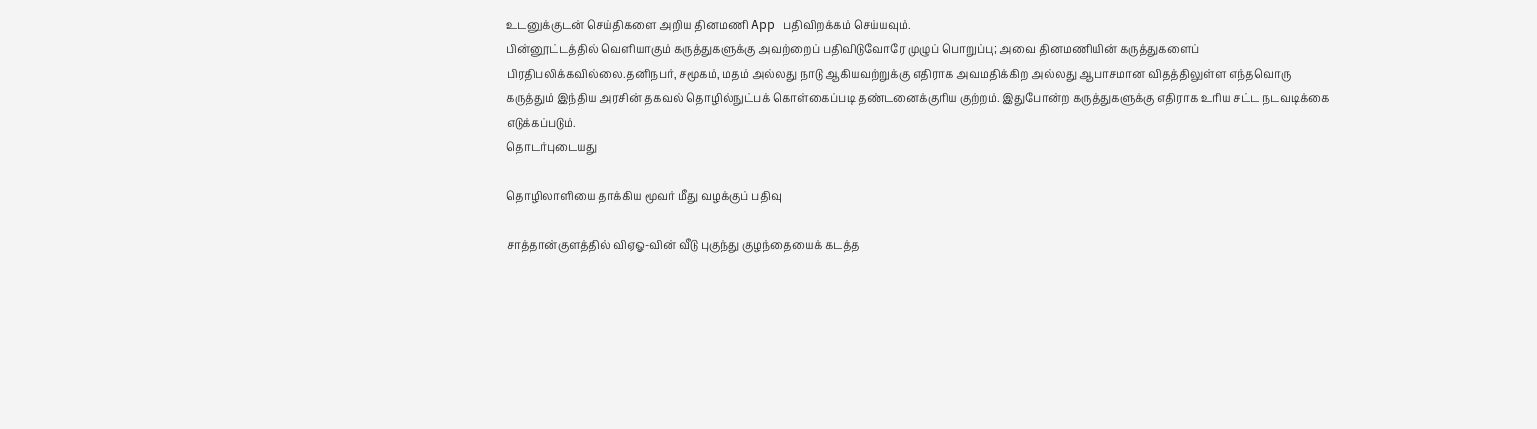உடனுக்குடன் செய்திகளை அறிய தினமணி App பதிவிறக்கம் செய்யவும்.
பின்னூட்டத்தில் வெளியாகும் கருத்துகளுக்கு அவற்றைப் பதிவிடுவோரே முழுப் பொறுப்பு; அவை தினமணியின் கருத்துகளைப் பிரதிபலிக்கவில்லை.தனிநபர், சமூகம், மதம் அல்லது நாடு ஆகியவற்றுக்கு எதிராக அவமதிக்கிற அல்லது ஆபாசமான விதத்திலுள்ள எந்தவொரு கருத்தும் இந்திய அரசின் தகவல் தொழில்நுட்பக் கொள்கைப்படி தண்டனைக்குரிய குற்றம். இதுபோன்ற கருத்துகளுக்கு எதிராக உரிய சட்ட நடவடிக்கை எடுக்கப்படும்.
தொடர்புடையது

தொழிலாளியை தாக்கிய மூவர் மீது வழக்குப் பதிவு

சாத்தான்குளத்தில் விஏஓ-வின் வீடு புகுந்து குழந்தையைக் கடத்த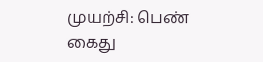முயற்சி: பெண் கைது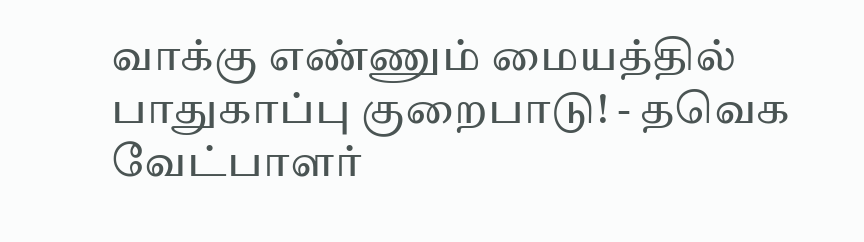வாக்கு எண்ணும் மையத்தில் பாதுகாப்பு குறைபாடு! - தவெக வேட்பாளர்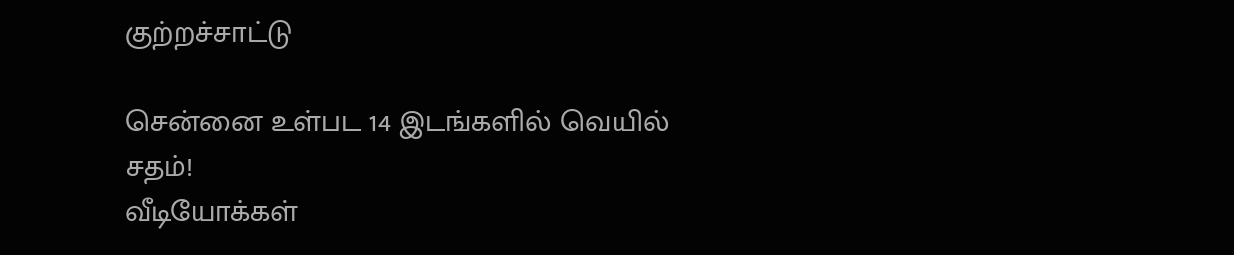குற்றச்சாட்டு

சென்னை உள்பட 14 இடங்களில் வெயில் சதம்!
வீடியோக்கள்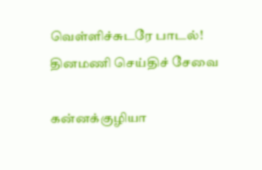வெள்ளிச்சுடரே பாடல்!
தினமணி செய்திச் சேவை

கன்னக்குழியா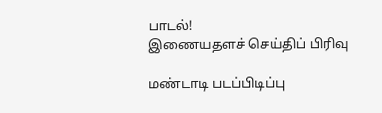பாடல்!
இணையதளச் செய்திப் பிரிவு

மண்டாடி படப்பிடிப்பு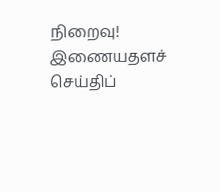நிறைவு!
இணையதளச் செய்திப்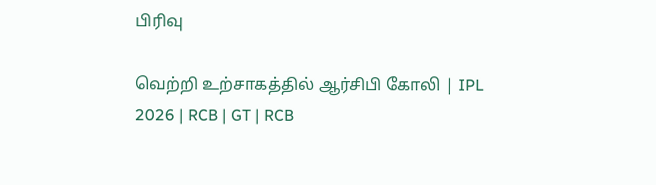பிரிவு

வெற்றி உற்சாகத்தில் ஆர்சிபி கோலி | IPL 2026 | RCB | GT | RCB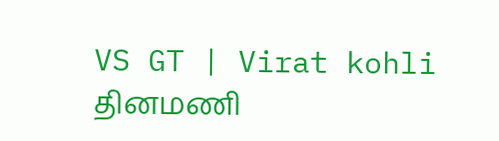VS GT | Virat kohli
தினமணி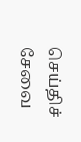செய்திச் சேவை